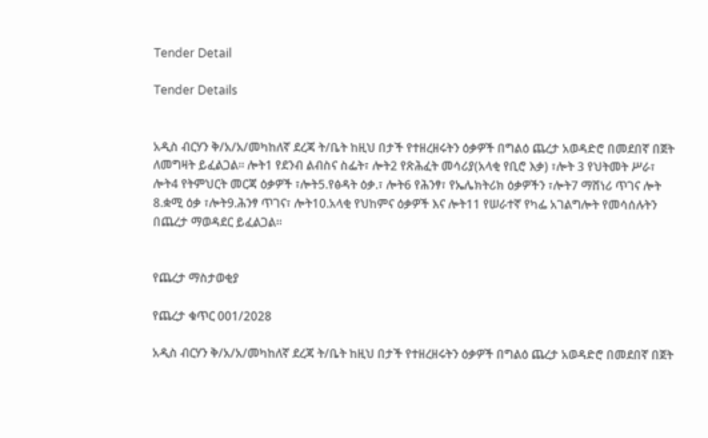Tender Detail

Tender Details


አዲስ ብርሃን ቅ/አ/አ/መካከለኛ ደረጃ ት/ቤት ከዚህ በታች የተዘረዘሩትን ዕቃዎች በግልዕ ጨረታ አወዳድሮ በመደበኛ በጀት ለመግዛት ይፈልጋል፡፡ ሎት1 የደንብ ልብስና ስፌት፣ ሎት2 የጽሕፈት መሳሪያ(አላቂ የቢሮ እቃ) ፣ሎት 3 የህትመት ሥራ፣ ሎት4 የትምህርት መርጃ ዕቃዎች ፣ሎት5.የፅዳት ዕቃ.፣ ሎት6 የሕንፃ፣ የኤሌክትሪክ ዕቃዎችን ፣ሎት7 ማሸነሪ ጥገና ሎት 8.ቋሚ ዕቃ ፣ሎት9.ሕንፃ ጥገና፣ ሎት10.አላቂ የህከምና ዕቃዎች እና ሎት11 የሠራተኛ የካፌ አገልግሎት የመሳሰሉትን በጨረታ ማወዳደር ይፈልጋል፡፡


የጨረታ ማስታወቂያ

የጨረታ ቁጥር 001/2028

አዲስ ብርሃን ቅ/አ/አ/መካከለኛ ደረጃ ት/ቤት ከዚህ በታች የተዘረዘሩትን ዕቃዎች በግልዕ ጨረታ አወዳድሮ በመደበኛ በጀት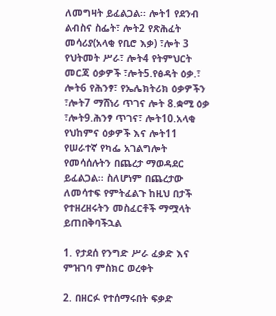ለመግዛት ይፈልጋል፡፡ ሎት1 የደንብ ልብስና ስፌት፣ ሎት2 የጽሕፈት መሳሪያ(አላቂ የቢሮ እቃ) ፣ሎት 3 የህትመት ሥራ፣ ሎት4 የትምህርት መርጃ ዕቃዎች ፣ሎት5.የፅዳት ዕቃ.፣ ሎት6 የሕንፃ፣ የኤሌክትሪክ ዕቃዎችን ፣ሎት7 ማሸነሪ ጥገና ሎት 8.ቋሚ ዕቃ ፣ሎት9.ሕንፃ ጥገና፣ ሎት10.አላቂ የህከምና ዕቃዎች እና ሎት11 የሠራተኛ የካፌ አገልግሎት የመሳሰሉትን በጨረታ ማወዳደር ይፈልጋል፡፡ ስለሆነም በጨረታው ለመሳተፍ የምትፈልጉ ከዚህ በታች የተዘረዘሩትን መስፈርቶች ማሟላት ይጠበቅባችኋል

1. የታደሰ የንግድ ሥራ ፈቃድ እና ምዝገባ ምስክር ወረቀት

2. በዘርፉ የተሰማሩበት ፍቃድ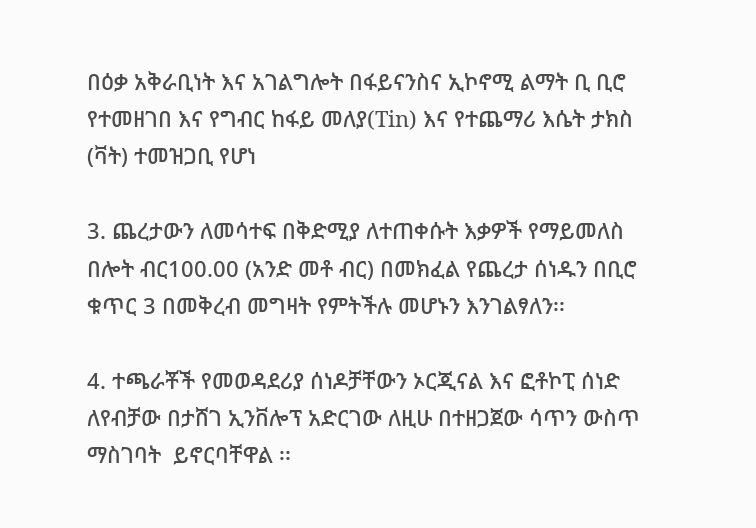በዕቃ አቅራቢነት እና አገልግሎት በፋይናንስና ኢኮኖሚ ልማት ቢ ቢሮ የተመዘገበ እና የግብር ከፋይ መለያ(Tin) እና የተጨማሪ እሴት ታክስ (ቫት) ተመዝጋቢ የሆነ

3. ጨረታውን ለመሳተፍ በቅድሚያ ለተጠቀሱት እቃዎች የማይመለስ በሎት ብር100.00 (አንድ መቶ ብር) በመክፈል የጨረታ ሰነዱን በቢሮ ቁጥር 3 በመቅረብ መግዛት የምትችሉ መሆኑን እንገልፃለን፡፡

4. ተጫራቾች የመወዳደሪያ ሰነዶቻቸውን ኦርጂናል እና ፎቶኮፒ ሰነድ ለየብቻው በታሸገ ኢንቨሎፕ አድርገው ለዚሁ በተዘጋጀው ሳጥን ውስጥ ማስገባት  ይኖርባቸዋል ፡፡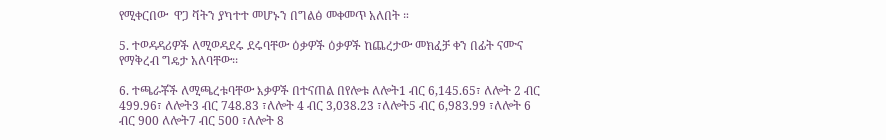የሚቀርበው  ዋጋ ቫትን ያካተተ መሆኑን በግልፅ መቀመጥ አለበት ።

5. ተወዳዳሪዎች ለሚወዳደሩ ደሩባቸው ዕቃዎች ዕቃዎች ከጨረታው መክፈቻ ቀን በፊት ናሙና የማቅረብ ግዴታ አለባቸው፡፡

6. ተጫራቾች ለሚጫረቱባቸው እቃዎች በተናጠል በየሎቱ ለሎት1 ብር 6,145.65፣ ለሎት 2 ብር 499.96፣ ለሎት3 ብር 748.83 ፣ለሎት 4 ብር 3,038.23 ፣ለሎት5 ብር 6,983.99 ፣ለሎት 6 ብር 900 ለሎት7 ብር 500 ፣ለሎት 8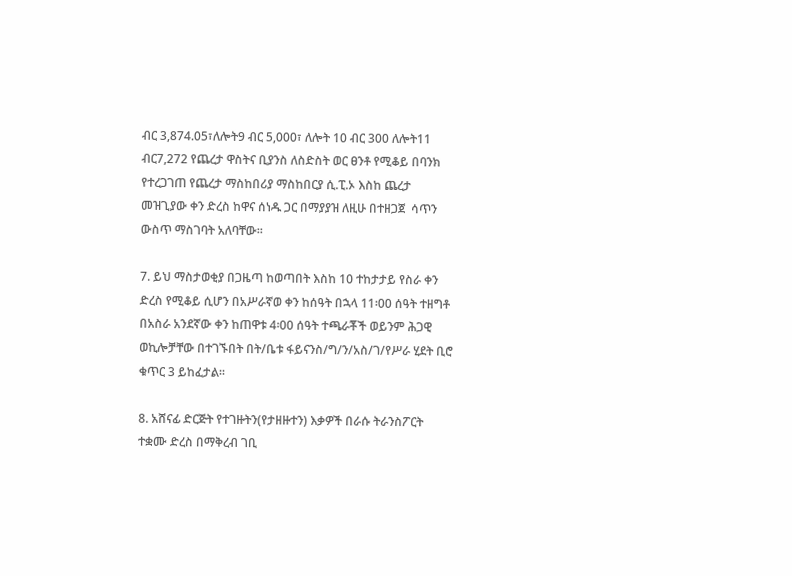ብር 3,874.05፣ለሎት9 ብር 5,000፣ ለሎት 10 ብር 300 ለሎት11 ብር7,272 የጨረታ ዋስትና ቢያንስ ለስድስት ወር ፀንቶ የሚቆይ በባንክ የተረጋገጠ የጨረታ ማስከበሪያ ማስከበርያ ሲ.ፒ.ኦ እስከ ጨረታ መዝጊያው ቀን ድረስ ከዋና ሰነዱ ጋር በማያያዝ ለዚሁ በተዘጋጀ  ሳጥን ውስጥ ማስገባት አለባቸው፡፡

7. ይህ ማስታወቂያ በጋዜጣ ከወጣበት እስከ 10 ተከታታይ የስራ ቀን ድረስ የሚቆይ ሲሆን በአሥራኛወ ቀን ከሰዓት በኋላ 11፡00 ሰዓት ተዘግቶ በአስራ አንደኛው ቀን ከጠዋቱ 4፡00 ሰዓት ተጫራቾች ወይንም ሕጋዊ ወኪሎቻቸው በተገኙበት በት/ቤቱ ፋይናንስ/ግ/ን/አስ/ገ/የሥራ ሂደት ቢሮ ቁጥር 3 ይከፈታል፡፡

8. አሸናፊ ድርጅት የተገዙትን(የታዘዙተን) እቃዎች በራሱ ትራንስፖርት ተቋሙ ድረስ በማቅረብ ገቢ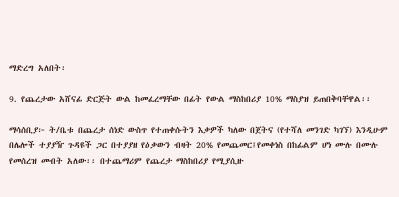ማድረግ አለበት፡

9. የጨረታው አሸናፊ ድርጅት ውል ከመፈረማቸው በፊት የውል ማስከበሪያ 10% ማስያዝ ይጠበቅባቸዋል፡፡

ማሳሰቢያ፦ ት/ቤቱ በጨረታ ሰነድ ውስጥ የተጠቀሱትን እቃዎች ካለው በጀትና (የተሻለ መንገድ ካገኘ) እንዲሁም በሌሎች ተያያዥ ጉዳዩች ጋር በተያያዘ የዕቃውን ብዛት 20% የመጨመር፤የመቀነስ በከፊልም ሆነ ሙሉ በሙሉ የመሰረዝ መብት አለው፡፡ በተጨማሪም የጨረታ ማስከበሪያ የሚያሲዙ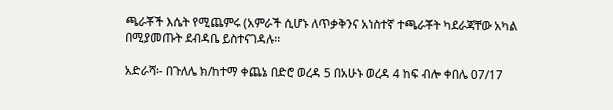ጫራቾች እሴት የሚጨምሩ (አምራች ሲሆኑ ለጥቃቅንና አነስተኛ ተጫራቾት ካደራጃቸው አካል በሚያመጡት ደብዳቤ ይስተናገዳሉ፡፡

አድራሻ፡- በጉለሌ ክ/ከተማ ቀጨኔ በድሮ ወረዳ 5 በአሁኑ ወረዳ 4 ከፍ ብሎ ቀበሌ 07/17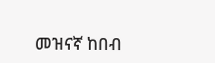መዝናኛ ከበብ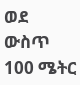ወደ ውስጥ 100 ሜትር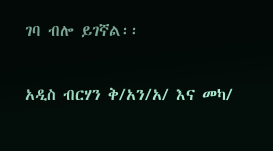ገባ ብሎ ይገኛል፡፡

አዲስ ብርሃን ቅ/አን/አ/ እና መካ/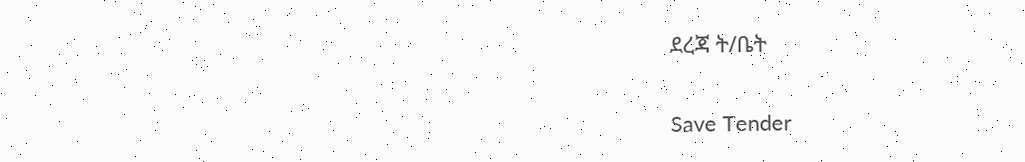ደረጃ ት/ቤት

Save Tender